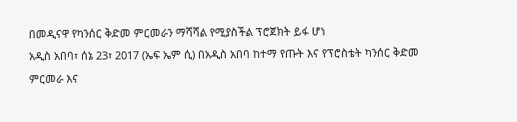በመዲናዋ የካንሰር ቅድመ ምርመራን ማሻሻል የሚያስችል ፕሮጀክት ይፋ ሆነ
አዲስ አበባ፣ ሰኔ 23፣ 2017 (ኤፍ ኤም ሲ) በአዲስ አበባ ከተማ የጡት እና የፕሮስቴት ካንሰር ቅድመ ምርመራ እና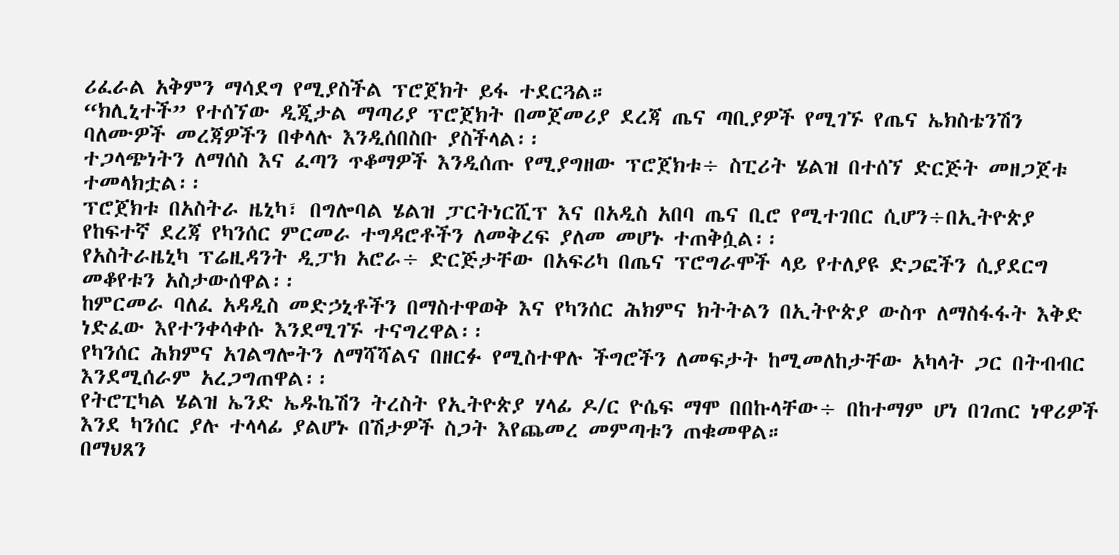ሪፈራል አቅምን ማሳደግ የሚያስችል ፕሮጀክት ይፋ ተደርጓል።
“ክሊኒተች” የተሰኘው ዲጂታል ማጣሪያ ፕሮጀክት በመጀመሪያ ደረጃ ጤና ጣቢያዎች የሚገኙ የጤና ኤክስቴንሽን ባለሙዎች መረጃዎችን በቀላሉ እንዲሰበስቡ ያስችላል፡፡
ተጋላጭነትን ለማሰስ እና ፈጣን ጥቆማዎች እንዲሰጡ የሚያግዘው ፕሮጀክቱ÷ ስፒሪት ሄልዝ በተሰኘ ድርጅት መዘጋጀቱ ተመላክቷል፡፡
ፕሮጀክቱ በአስትራ ዜኒካ፣ በግሎባል ሄልዝ ፓርትነርሺፕ እና በአዲስ አበባ ጤና ቢሮ የሚተገበር ሲሆን÷በኢትዮጵያ የከፍተኛ ደረጃ የካንሰር ምርመራ ተግዳሮቶችን ለመቅረፍ ያለመ መሆኑ ተጠቅሷል፡፡
የአስትራዜኒካ ፕሬዚዳንት ዲፓክ አሮራ÷ ድርጅታቸው በአፍሪካ በጤና ፕሮግራሞች ላይ የተለያዩ ድጋፎችን ሲያደርግ መቆየቱን አስታውሰዋል፡፡
ከምርመራ ባለፈ አዳዲስ መድኃኒቶችን በማስተዋወቅ እና የካንሰር ሕክምና ክትትልን በኢትዮጵያ ውስጥ ለማስፋፋት እቅድ ነድፈው እየተንቀሳቀሱ እንደሚገኙ ተናግረዋል፡፡
የካንሰር ሕክምና አገልግሎትን ለማሻሻልና በዘርፉ የሚስተዋሉ ችግሮችን ለመፍታት ከሚመለከታቸው አካላት ጋር በትብብር እንደሚሰራም አረጋግጠዋል፡፡
የትሮፒካል ሄልዝ ኤንድ ኤዱኬሽን ትረስት የኢትዮጵያ ሃላፊ ዶ/ር ዮሴፍ ማሞ በበኩላቸው÷ በከተማም ሆነ በገጠር ነዋሪዎች እንደ ካንሰር ያሉ ተላላፊ ያልሆኑ በሽታዎች ስጋት እየጨመረ መምጣቱን ጠቁመዋል።
በማህጸን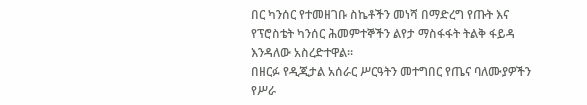በር ካንሰር የተመዘገቡ ስኬቶችን መነሻ በማድረግ የጡት እና የፕሮስቴት ካንሰር ሕመምተኞችን ልየታ ማስፋፋት ትልቅ ፋይዳ እንዳለው አስረድተዋል፡፡
በዘርፉ የዲጂታል አሰራር ሥርዓትን መተግበር የጤና ባለሙያዎችን የሥራ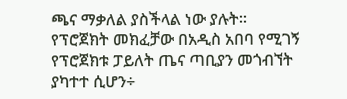ጫና ማቃለል ያስችላል ነው ያሉት።
የፕሮጀክት መክፈቻው በአዲስ አበባ የሚገኝ የፕሮጀክቱ ፓይለት ጤና ጣቢያን መጎብኘት ያካተተ ሲሆን÷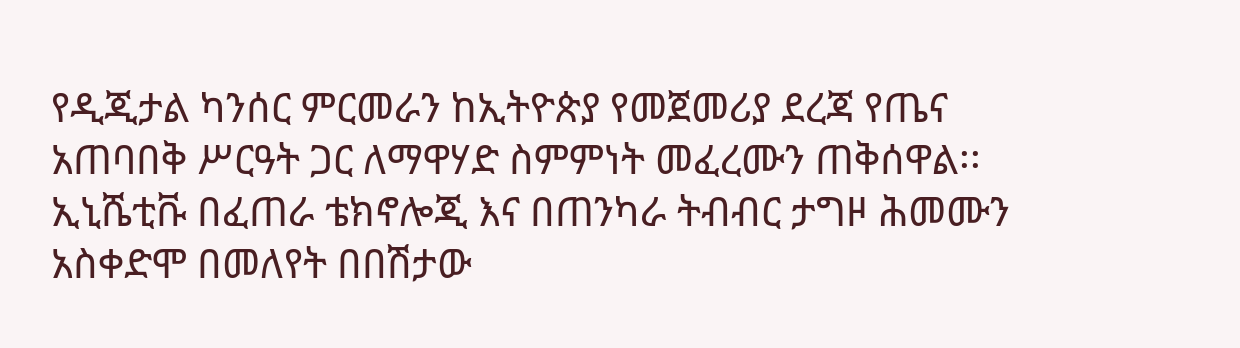የዲጂታል ካንሰር ምርመራን ከኢትዮጵያ የመጀመሪያ ደረጃ የጤና አጠባበቅ ሥርዓት ጋር ለማዋሃድ ስምምነት መፈረሙን ጠቅሰዋል፡፡
ኢኒሼቲቩ በፈጠራ ቴክኖሎጂ እና በጠንካራ ትብብር ታግዞ ሕመሙን አስቀድሞ በመለየት በበሽታው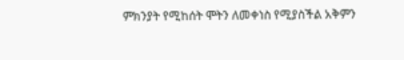ምክንያት የሚከሰት ሞትን ለመቀነስ የሚያስችል አቅምን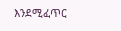እንደሚፈጥር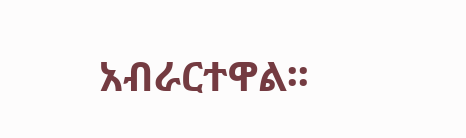አብራርተዋል፡፡